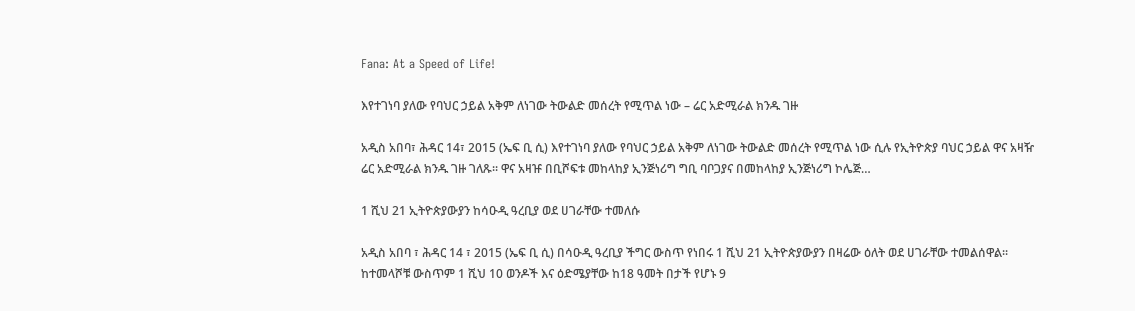Fana: At a Speed of Life!

እየተገነባ ያለው የባህር ኃይል አቅም ለነገው ትውልድ መሰረት የሚጥል ነው – ሬር አድሚራል ክንዱ ገዙ

አዲስ አበባ፣ ሕዳር 14፣ 2015 (ኤፍ ቢ ሲ) እየተገነባ ያለው የባህር ኃይል አቅም ለነገው ትውልድ መሰረት የሚጥል ነው ሲሉ የኢትዮጵያ ባህር ኃይል ዋና አዛዥ ሬር አድሚራል ክንዱ ገዙ ገለጹ፡፡ ዋና አዛዡ በቢሾፍቱ መከላከያ ኢንጅነሪግ ግቢ ባቦጋያና በመከላከያ ኢንጅነሪግ ኮሌጅ…

1 ሺህ 21 ኢትዮጵያውያን ከሳዑዲ ዓረቢያ ወደ ሀገራቸው ተመለሱ

አዲስ አበባ ፣ ሕዳር 14 ፣ 2015 (ኤፍ ቢ ሲ) በሳዑዲ ዓረቢያ ችግር ውስጥ የነበሩ 1 ሺህ 21 ኢትዮጵያውያን በዛሬው ዕለት ወደ ሀገራቸው ተመልሰዋል፡፡   ከተመላሾቹ ውስጥም 1 ሺህ 10 ወንዶች እና ዕድሜያቸው ከ18 ዓመት በታች የሆኑ 9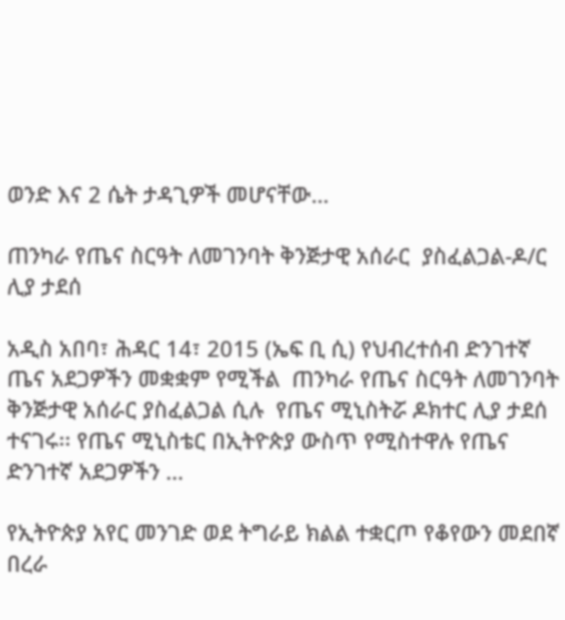ወንድ እና 2 ሴት ታዳጊዎች መሆናቸው…

ጠንካራ የጤና ስርዓት ለመገንባት ቅንጅታዊ አሰራር  ያስፈልጋል-ዶ/ር ሊያ ታደሰ

አዲስ አበባ፣ ሕዳር 14፣ 2015 (ኤፍ ቢ ሲ) የህብረተሰብ ድንገተኛ ጤና አደጋዎችን መቋቋም የሚችል  ጠንካራ የጤና ስርዓት ለመገንባት ቅንጅታዊ አሰራር ያስፈልጋል ሲሉ  የጤና ሚኒስትሯ ዶክተር ሊያ ታደሰ ተናገሩ፡፡ የጤና ሚኒስቴር በኢትዮጵያ ውስጥ የሚስተዋሉ የጤና ድንገተኛ አደጋዎችን …

የኢትዮጵያ አየር መንገድ ወደ ትግራይ ክልል ተቋርጦ የቆየውን መደበኛ በረራ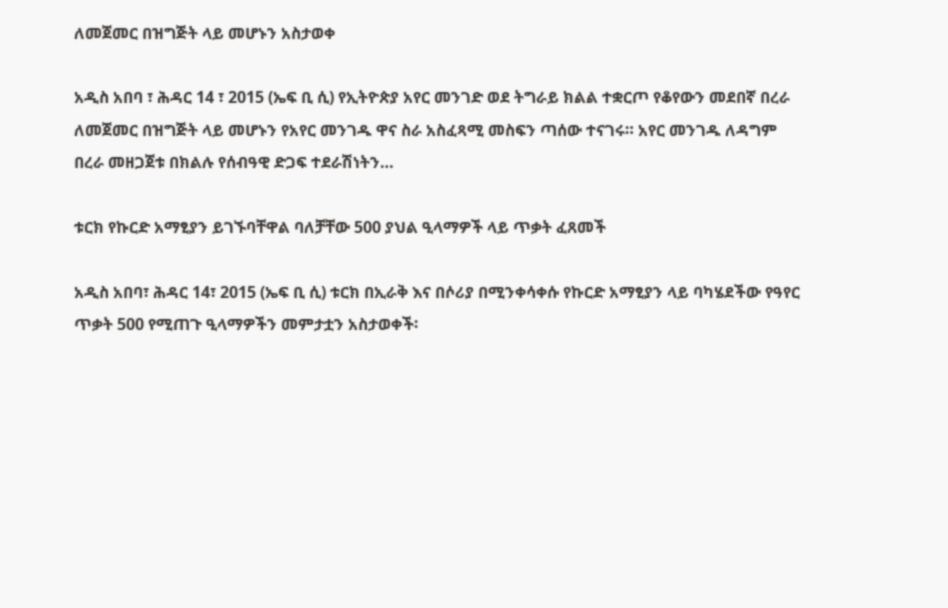ለመጀመር በዝግጅት ላይ መሆኑን አስታወቀ

አዲስ አበባ ፣ ሕዳር 14 ፣ 2015 (ኤፍ ቢ ሲ) የኢትዮጵያ አየር መንገድ ወደ ትግራይ ክልል ተቋርጦ የቆየውን መደበኛ በረራ ለመጀመር በዝግጅት ላይ መሆኑን የአየር መንገዱ ዋና ስራ አስፈጻሚ መስፍን ጣሰው ተናገሩ። አየር መንገዱ ለዳግም በረራ መዘጋጀቱ በክልሉ የሰብዓዊ ድጋፍ ተደራሽነትን…

ቱርክ የኩርድ አማፂያን ይገኙባቸዋል ባለቻቸው 500 ያህል ዒላማዎች ላይ ጥቃት ፈጸመች

አዲስ አበባ፣ ሕዳር 14፣ 2015 (ኤፍ ቢ ሲ) ቱርክ በኢራቅ እና በሶሪያ በሚንቀሳቀሱ የኩርድ አማፂያን ላይ ባካሄደችው የዓየር ጥቃት 500 የሚጠጉ ዒላማዎችን መምታቷን አስታወቀች፡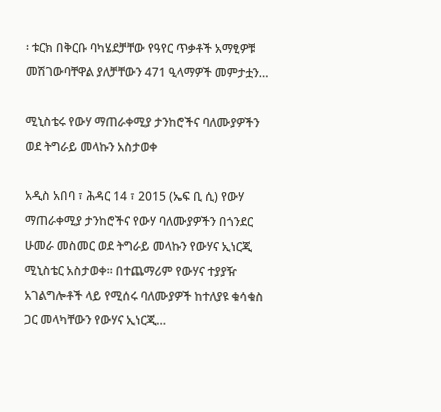፡ ቱርክ በቅርቡ ባካሄደቻቸው የዓየር ጥቃቶች አማፂዎቹ መሽገውባቸዋል ያለቻቸውን 471 ዒላማዎች መምታቷን…

ሚኒስቴሩ የውሃ ማጠራቀሚያ ታንከሮችና ባለሙያዎችን ወደ ትግራይ መላኩን አስታወቀ

አዲስ አበባ ፣ ሕዳር 14 ፣ 2015 (ኤፍ ቢ ሲ) የውሃ ማጠራቀሚያ ታንከሮችና የውሃ ባለሙያዎችን በጎንደር ሁመራ መስመር ወደ ትግራይ መላኩን የውሃና ኢነርጂ ሚኒስቴር አስታወቀ። በተጨማሪም የውሃና ተያያዥ አገልግሎቶች ላይ የሚሰሩ ባለሙያዎች ከተለያዩ ቁሳቁስ ጋር መላካቸውን የውሃና ኢነርጂ…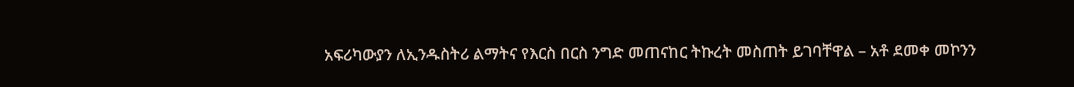አፍሪካውያን ለኢንዱስትሪ ልማትና የእርስ በርስ ንግድ መጠናከር ትኩረት መስጠት ይገባቸዋል – አቶ ደመቀ መኮንን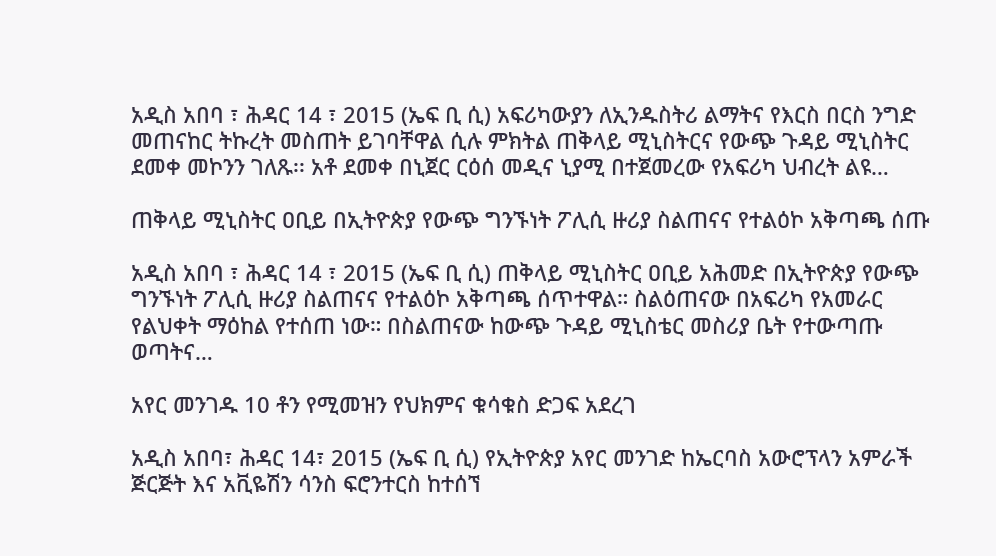አዲስ አበባ ፣ ሕዳር 14 ፣ 2015 (ኤፍ ቢ ሲ) አፍሪካውያን ለኢንዱስትሪ ልማትና የእርስ በርስ ንግድ መጠናከር ትኩረት መስጠት ይገባቸዋል ሲሉ ምክትል ጠቅላይ ሚኒስትርና የውጭ ጉዳይ ሚኒስትር ደመቀ መኮንን ገለጹ፡፡ አቶ ደመቀ በኒጀር ርዕሰ መዲና ኒያሚ በተጀመረው የአፍሪካ ህብረት ልዩ…

ጠቅላይ ሚኒስትር ዐቢይ በኢትዮጵያ የውጭ ግንኙነት ፖሊሲ ዙሪያ ስልጠናና የተልዕኮ አቅጣጫ ሰጡ

አዲስ አበባ ፣ ሕዳር 14 ፣ 2015 (ኤፍ ቢ ሲ) ጠቅላይ ሚኒስትር ዐቢይ አሕመድ በኢትዮጵያ የውጭ ግንኙነት ፖሊሲ ዙሪያ ስልጠናና የተልዕኮ አቅጣጫ ሰጥተዋል። ስልዕጠናው በአፍሪካ የአመራር የልህቀት ማዕከል የተሰጠ ነው። በስልጠናው ከውጭ ጉዳይ ሚኒስቴር መስሪያ ቤት የተውጣጡ ወጣትና…

አየር መንገዱ 10 ቶን የሚመዝን የህክምና ቁሳቁስ ድጋፍ አደረገ

አዲስ አበባ፣ ሕዳር 14፣ 2015 (ኤፍ ቢ ሲ) የኢትዮጵያ አየር መንገድ ከኤርባስ አውሮፕላን አምራች ጅርጅት እና አቪዬሽን ሳንስ ፍሮንተርስ ከተሰኘ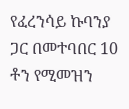የፈረንሳይ ኩባንያ ጋር በመተባበር 10 ቶን የሚመዝን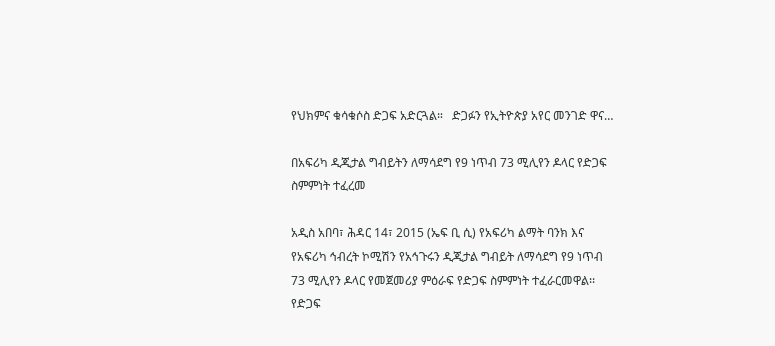የህክምና ቁሳቁሶስ ድጋፍ አድርጓል።   ድጋፉን የኢትዮጵያ አየር መንገድ ዋና…

በአፍሪካ ዲጂታል ግብይትን ለማሳደግ የ9 ነጥብ 73 ሚሊየን ዶላር የድጋፍ ስምምነት ተፈረመ

አዲስ አበባ፣ ሕዳር 14፣ 2015 (ኤፍ ቢ ሲ) የአፍሪካ ልማት ባንክ እና የአፍሪካ ኅብረት ኮሚሽን የአኅጉሩን ዲጂታል ግብይት ለማሳደግ የ9 ነጥብ 73 ሚሊየን ዶላር የመጀመሪያ ምዕራፍ የድጋፍ ስምምነት ተፈራርመዋል፡፡ የድጋፍ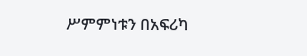ሥምምነቱን በአፍሪካ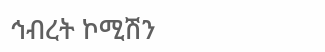ኅብረት ኮሚሽን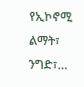የኢኮኖሚ ልማት፣ ንግድ፣…